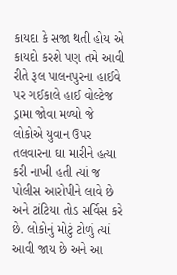કાયદા કે સજા થતી હોય એ કાયદો કરશે પણ તમે આવી રીતે રૂલ પાલનપુરના હાઈવે પર ગઈકાલે હાઈ વોલ્ટેજ ડ્રામા જોવા મળ્યો જે લોકોએ યુવાન ઉપર તલવારના ઘા મારીને હત્યા કરી નાખી હતી ત્યાં જ પોલીસ આરોપીને લાવે છે અને ટાંટિયા તોડ સર્વિસ કરે છે. લોકોનું મોટું ટોળું ત્યાં આવી જાય છે અને આ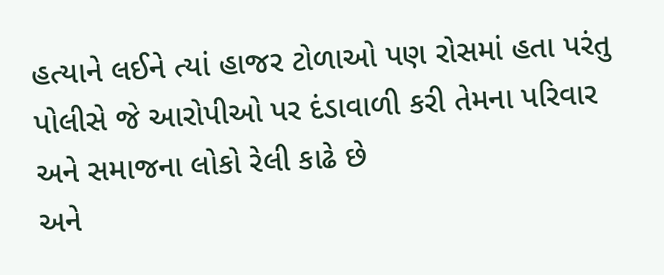હત્યાને લઈને ત્યાં હાજર ટોળાઓ પણ રોસમાં હતા પરંતુ પોલીસે જે આરોપીઓ પર દંડાવાળી કરી તેમના પરિવાર અને સમાજના લોકો રેલી કાઢે છે
અને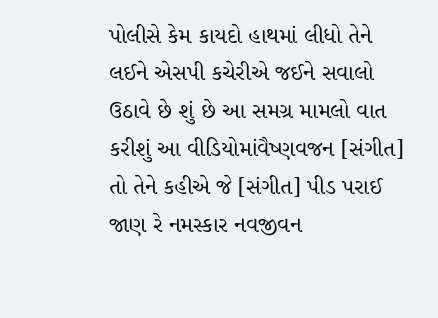પોલીસે કેમ કાયદો હાથમાં લીધો તેને લઈને એસપી કચેરીએ જઈને સવાલો ઉઠાવે છે શું છે આ સમગ્ર મામલો વાત કરીશું આ વીડિયોમાંવૈષ્ણવજન [સંગીત] તો તેને કહીએ જે [સંગીત] પીડ પરાઈ જાણ રે નમસ્કાર નવજીવન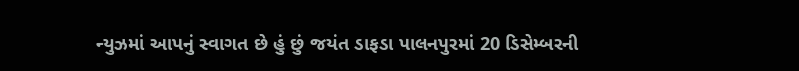ન્યુઝમાં આપનું સ્વાગત છે હું છું જયંત ડાફડા પાલનપુરમાં 20 ડિસેમ્બરની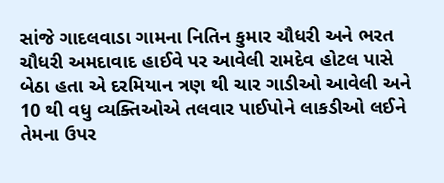સાંજે ગાદલવાડા ગામના નિતિન કુમાર ચૌધરી અને ભરત ચૌધરી અમદાવાદ હાઈવે પર આવેલી રામદેવ હોટલ પાસે બેઠા હતા એ દરમિયાન ત્રણ થી ચાર ગાડીઓ આવેલી અને 10 થી વધુ વ્યક્તિઓએ તલવાર પાઈપોને લાકડીઓ લઈને તેમના ઉપર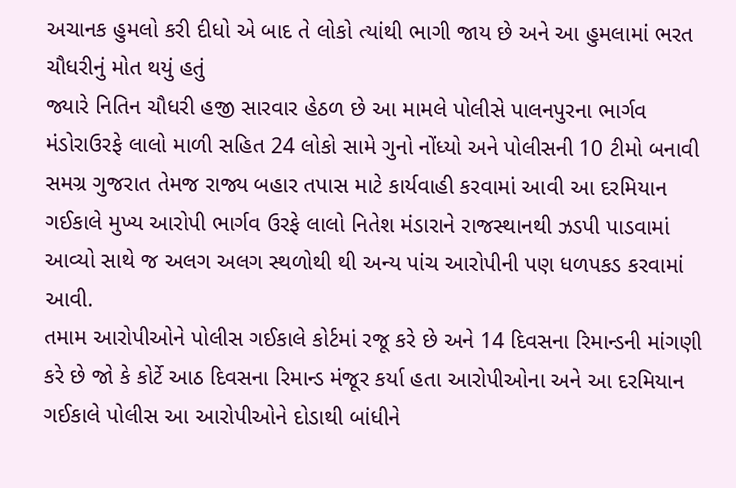અચાનક હુમલો કરી દીધો એ બાદ તે લોકો ત્યાંથી ભાગી જાય છે અને આ હુમલામાં ભરત ચૌધરીનું મોત થયું હતું
જ્યારે નિતિન ચૌધરી હજી સારવાર હેઠળ છે આ મામલે પોલીસે પાલનપુરના ભાર્ગવ મંડોરાઉરફે લાલો માળી સહિત 24 લોકો સામે ગુનો નોંધ્યો અને પોલીસની 10 ટીમો બનાવી સમગ્ર ગુજરાત તેમજ રાજ્ય બહાર તપાસ માટે કાર્યવાહી કરવામાં આવી આ દરમિયાન ગઈકાલે મુખ્ય આરોપી ભાર્ગવ ઉરફે લાલો નિતેશ મંડારાને રાજસ્થાનથી ઝડપી પાડવામાં આવ્યો સાથે જ અલગ અલગ સ્થળોથી થી અન્ય પાંચ આરોપીની પણ ધળપકડ કરવામાં આવી.
તમામ આરોપીઓને પોલીસ ગઈકાલે કોર્ટમાં રજૂ કરે છે અને 14 દિવસના રિમાન્ડની માંગણી કરે છે જો કે કોર્ટે આઠ દિવસના રિમાન્ડ મંજૂર કર્યા હતા આરોપીઓના અને આ દરમિયાન ગઈકાલે પોલીસ આ આરોપીઓને દોડાથી બાંધીને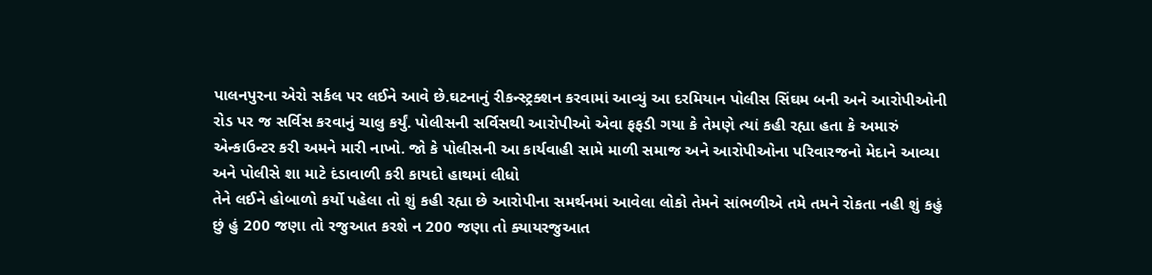પાલનપુરના એરો સર્કલ પર લઈને આવે છે.ઘટનાનું રીકન્સ્ટ્રક્શન કરવામાં આવ્યું આ દરમિયાન પોલીસ સિંઘમ બની અને આરોપીઓની રોડ પર જ સર્વિસ કરવાનું ચાલુ કર્યું. પોલીસની સર્વિસથી આરોપીઓ એવા ફફડી ગયા કે તેમણે ત્યાં કહી રહ્યા હતા કે અમારું એન્કાઉન્ટર કરી અમને મારી નાખો. જો કે પોલીસની આ કાર્યવાહી સામે માળી સમાજ અને આરોપીઓના પરિવારજનો મેદાને આવ્યા અને પોલીસે શા માટે દંડાવાળી કરી કાયદો હાથમાં લીધો
તેને લઈને હોબાળો કર્યો પહેલા તો શું કહી રહ્યા છે આરોપીના સમર્થનમાં આવેલા લોકો તેમને સાંભળીએ તમે તમને રોકતા નહી શું કહું છું હું 200 જણા તો રજુઆત કરશે ન 200 જણા તો ક્યાયરજુઆત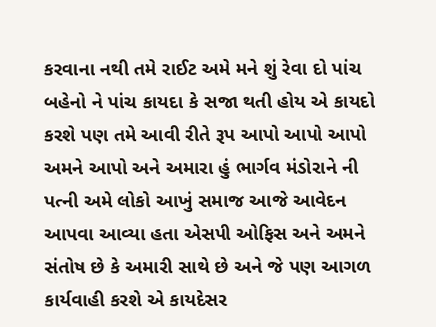કરવાના નથી તમે રાઈટ અમે મને શું રેવા દો પાંચ બહેનો ને પાંચ કાયદા કે સજા થતી હોય એ કાયદો કરશે પણ તમે આવી રીતે રૂપ આપો આપો આપો અમને આપો અને અમારા હું ભાર્ગવ મંડોરાને ની પત્ની અમે લોકો આખું સમાજ આજે આવેદન આપવા આવ્યા હતા એસપી ઓફિસ અને અમને સંતોષ છે કે અમારી સાથે છે અને જે પણ આગળ કાર્યવાહી કરશે એ કાયદેસર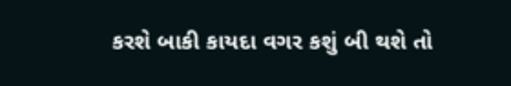કરશે બાકી કાયદા વગર કશું બી થશે તો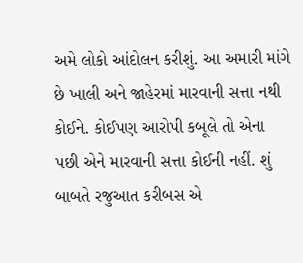અમે લોકો આંદોલન કરીશું. આ અમારી માંગે છે ખાલી અને જાહેરમાં મારવાની સત્તા નથી કોઈને. કોઈપણ આરોપી કબૂલે તો એના પછી એને મારવાની સત્તા કોઈની નહીં. શું બાબતે રજુઆત કરીબસ એ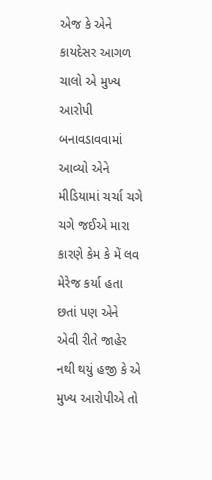એજ કે એને કાયદેસર આગળ ચાલો એ મુખ્ય આરોપી બનાવડાવવામાં આવ્યો એને મીડિયામાં ચર્ચા ચગે ચગે જઈએ મારા કારણે કેમ કે મેં લવ મેરેજ કર્યા હતા
છતાં પણ એને એવી રીતે જાહેર નથી થયું હજી કે એ મુખ્ય આરોપીએ તો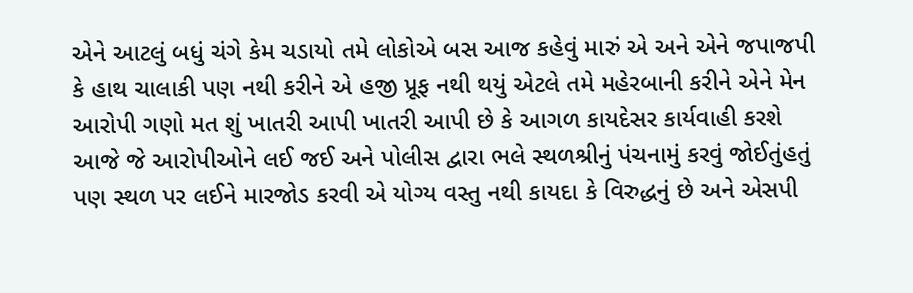એને આટલું બધું ચંગે કેમ ચડાયો તમે લોકોએ બસ આજ કહેવું મારું એ અને એને જપાજપી કે હાથ ચાલાકી પણ નથી કરીને એ હજી પ્રૂફ નથી થયું એટલે તમે મહેરબાની કરીને એને મેન આરોપી ગણો મત શું ખાતરી આપી ખાતરી આપી છે કે આગળ કાયદેસર કાર્યવાહી કરશે આજે જે આરોપીઓને લઈ જઈ અને પોલીસ દ્વારા ભલે સ્થળશ્રીનું પંચનામું કરવું જોઈતુંહતું પણ સ્થળ પર લઈને મારજોડ કરવી એ યોગ્ય વસ્તુ નથી કાયદા કે વિરુદ્ધનું છે અને એસપી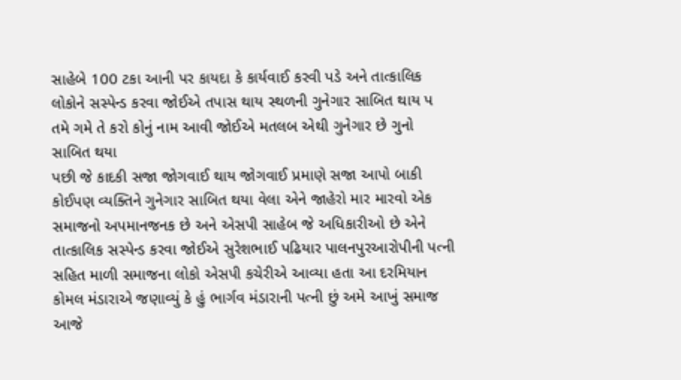સાહેબે 100 ટકા આની પર કાયદા કે કાર્યવાઈ કરવી પડે અને તાત્કાલિક લોકોને સસ્પેન્ડ કરવા જોઈએ તપાસ થાય સ્થળની ગુનેગાર સાબિત થાય પ તમે ગમે તે કરો કોનું નામ આવી જોઈએ મતલબ એથી ગુનેગાર છે ગુનો સાબિત થયા
પછી જે કાદકી સજા જોગવાઈ થાય જોગવાઈ પ્રમાણે સજા આપો બાકી કોઈપણ વ્યક્તિને ગુનેગાર સાબિત થયા વેલા એને જાહેરો માર મારવો એક સમાજનો અપમાનજનક છે અને એસપી સાહેબ જે અધિકારીઓ છે એને તાત્કાલિક સસ્પેન્ડ કરવા જોઈએ સુરેશભાઈ પઢિયાર પાલનપુરઆરોપીની પત્ની સહિત માળી સમાજના લોકો એસપી કચેરીએ આવ્યા હતા આ દરમિયાન કોમલ મંડારાએ જણાવ્યું કે હું ભાર્ગવ મંડારાની પત્ની છું અમે આખું સમાજ આજે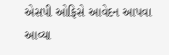એસપી ઓફિસે આવેદન આપવા આવ્યા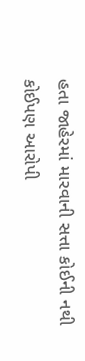હતા જાહેરમાં મારવાની સત્તા કોઈની નથી કોઈપણ આરોપી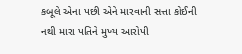કબૂલે એના પછી એને મારવાની સત્તા કોઈની નથી મારા પતિને મુખ્ય આરોપી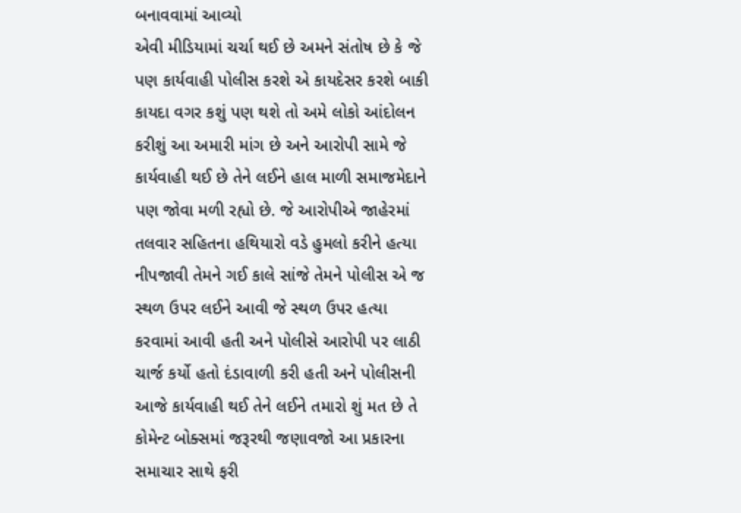બનાવવામાં આવ્યો
એવી મીડિયામાં ચર્ચા થઈ છે અમને સંતોષ છે કે જે પણ કાર્યવાહી પોલીસ કરશે એ કાયદેસર કરશે બાકી કાયદા વગર કશું પણ થશે તો અમે લોકો આંદોલન કરીશું આ અમારી માંગ છે અને આરોપી સામે જે કાર્યવાહી થઈ છે તેને લઈને હાલ માળી સમાજમેદાને પણ જોવા મળી રહ્યો છે. જે આરોપીએ જાહેરમાં તલવાર સહિતના હથિયારો વડે હુમલો કરીને હત્યા નીપજાવી તેમને ગઈ કાલે સાંજે તેમને પોલીસ એ જ સ્થળ ઉપર લઈને આવી જે સ્થળ ઉપર હત્યા કરવામાં આવી હતી અને પોલીસે આરોપી પર લાઠી ચાર્જ કર્યો હતો દંડાવાળી કરી હતી અને પોલીસની આજે કાર્યવાહી થઈ તેને લઈને તમારો શું મત છે તે કોમેન્ટ બોક્સમાં જરૂરથી જણાવજો આ પ્રકારના સમાચાર સાથે ફરી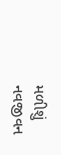મળીશું નવજીવન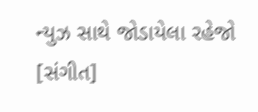ન્યુઝ સાથે જોડાયેલા રહેજો [સંગીત]